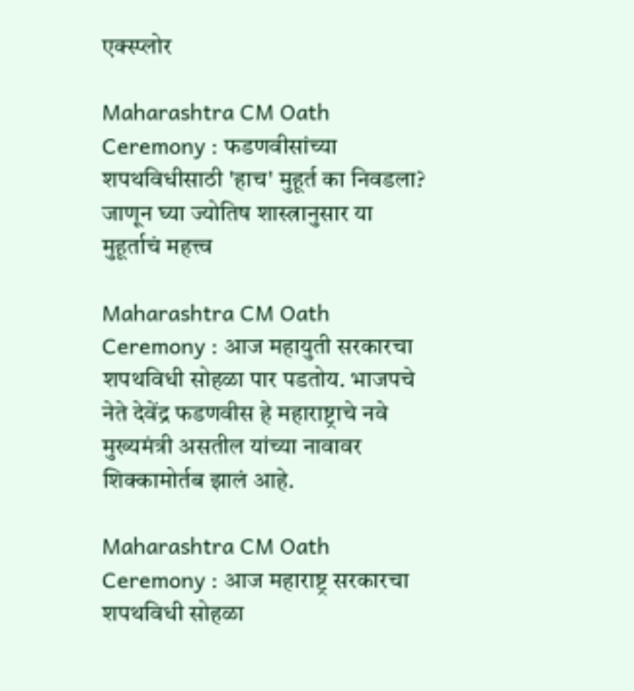एक्स्प्लोर

Maharashtra CM Oath Ceremony : फडणवीसांच्या शपथविधीसाठी 'हाच' मुहूर्त का निवडला? जाणून घ्या ज्योतिष शास्त्रानुसार या मुहूर्ताचं महत्त्व

Maharashtra CM Oath Ceremony : आज महायुती सरकारचा शपथविधी सोहळा पार पडतोय. भाजपचे नेते देवेंद्र फडणवीस हे महाराष्ट्राचे नवे मुख्यमंत्री असतील यांच्या नावावर शिक्कामोर्तब झालं आहे.

Maharashtra CM Oath Ceremony : आज महाराष्ट्र सरकारचा शपथविधी सोहळा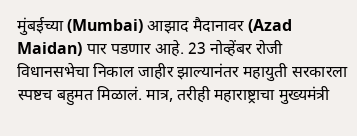मुंबईच्या (Mumbai) आझाद मैदानावर (Azad Maidan) पार पडणार आहे. 23 नोव्हेंबर रोजी विधानसभेचा निकाल जाहीर झाल्यानंतर महायुती सरकारला स्पष्टच बहुमत मिळालं. मात्र, तरीही महाराष्ट्राचा मुख्यमंत्री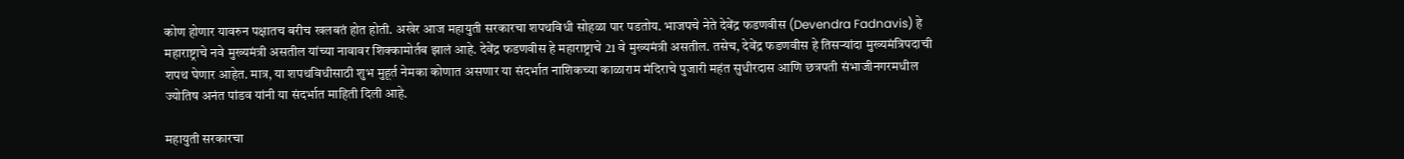कोण होणार यावरुन पक्षातच बरीच खलबतं होत होती. अखेर आज महायुती सरकारचा शपथविधी सोहळा पार पडतोय. भाजपचे नेते देवेंद्र फडणवीस (Devendra Fadnavis) हे महाराष्ट्राचे नवे मुख्यमंत्री असतील यांच्या नावावर शिक्कामोर्तब झालं आहे. देवेंद्र फडणवीस हे महाराष्ट्राचे 21 वे मुख्यमंत्री असतील. तसेच, देवेंद्र फडणवीस हे तिसऱ्यांदा मुख्यमंत्रि‍पदाची शपथ घेणार आहेत. मात्र, या शपथविधीसाठी शुभ मुहूर्त नेमका कोणात असणार या संदर्भात नाशिकच्या काळाराम मंदिराचे पुजारी महंत सुधीरदास आणि छत्रपती संभाजीनगरमधील ज्योतिष अनंत पांडव यांनी या संदर्भात माहिती दिली आहे.

महायुती सरकारचा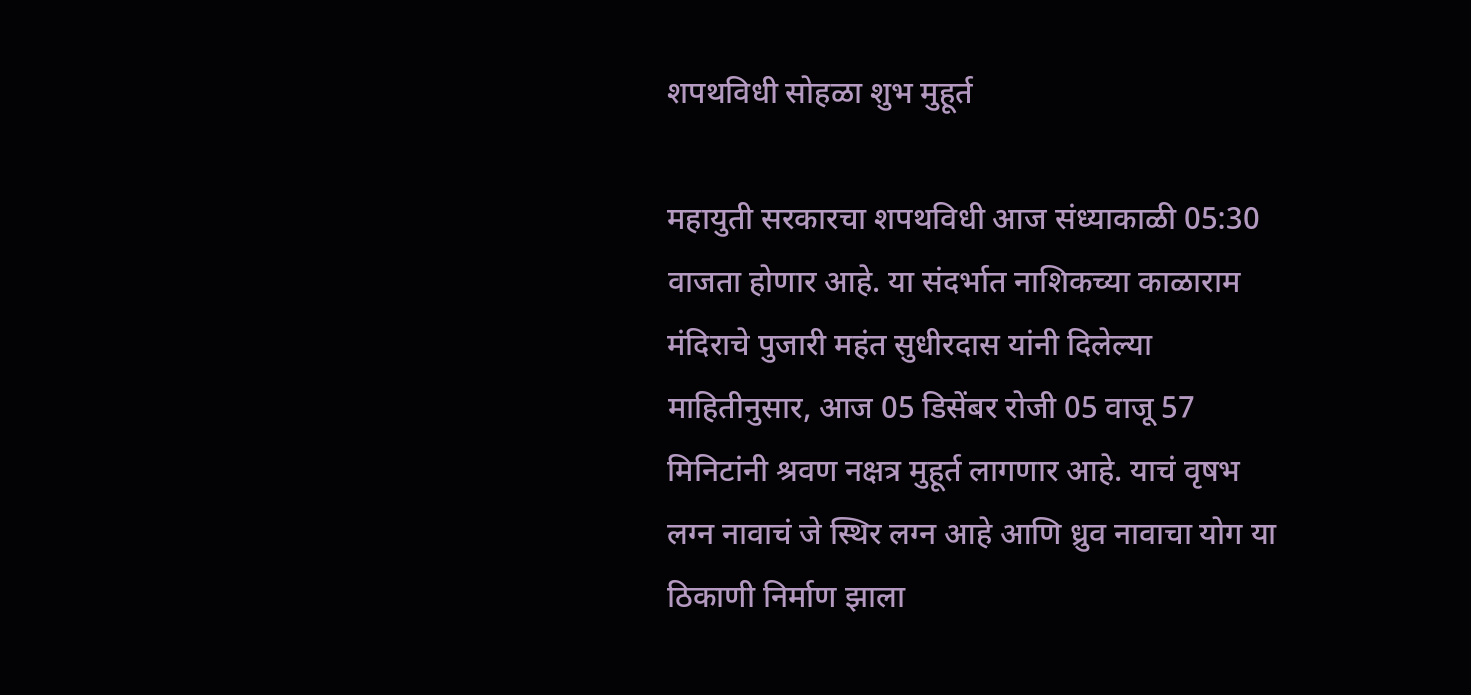शपथविधी सोहळा शुभ मुहूर्त

महायुती सरकारचा शपथविधी आज संध्याकाळी 05:30 वाजता होणार आहे. या संदर्भात नाशिकच्या काळाराम मंदिराचे पुजारी महंत सुधीरदास यांनी दिलेल्या माहितीनुसार, आज 05 डिसेंबर रोजी 05 वाजू 57 मिनिटांनी श्रवण नक्षत्र मुहूर्त लागणार आहे. याचं वृषभ लग्न नावाचं जे स्थिर लग्न आहे आणि ध्रुव नावाचा योग या ठिकाणी निर्माण झाला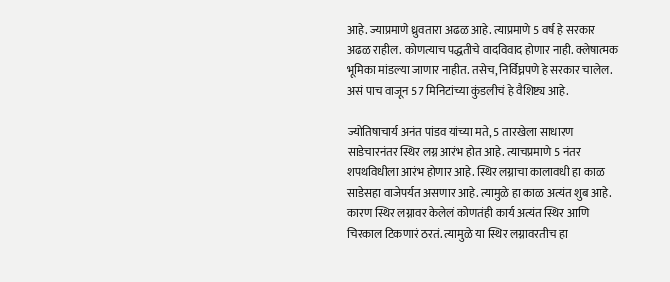आहे. ज्याप्रमाणे ध्रुवतारा अढळ आहे. त्याप्रमाणे 5 वर्ष हे सरकार अढळ राहील. कोणत्याच पद्धतीचे वादविवाद होणार नाही. क्लेषात्मक भूमिका मांडल्या जाणार नाहीत. तसेच, निर्विघ्नपणे हे सरकार चालेल. असं पाच वाजून 57 मिनिटांच्या कुंडलीचं हे वैशिष्ट्य आहे.

ज्योतिषाचार्य अनंत पांडव यांच्या मते, 5 तारखेला साधारण साडेचारनंतर स्थिर लग्न आरंभ होत आहे. त्याचप्रमाणे 5 नंतर शपथविधीला आरंभ होणार आहे. स्थिर लग्नाचा कालावधी हा काळ साडेसहा वाजेपर्यत असणार आहे. त्यामुळे हा काळ अत्यंत शुब आहे. कारण स्थिर लग्नावर केलेलं कोणतंही कार्य अत्यंत स्थिर आणि चिरकाल टिकणारं ठरतं. त्यामुळे या स्थिर लग्नावरतीच हा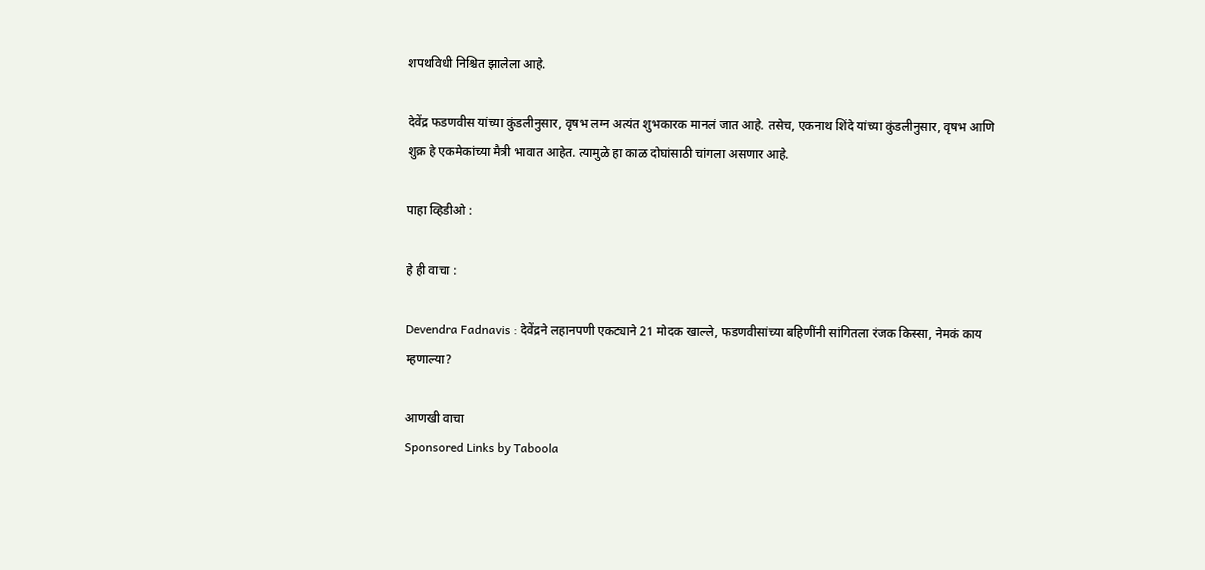शपथविधी निश्चित झालेला आहे.

देवेंद्र फडणवीस यांच्या कुंडलीनुसार, वृषभ लग्न अत्यंत शुभकारक मानलं जात आहे. तसेच, एकनाथ शिंदे यांच्या कुंडलीनुसार, वृषभ आणि शुक्र हे एकमेकांच्या मैत्री भावात आहेत. त्यामुळे हा काळ दोघांसाठी चांगला असणार आहे.

पाहा व्हिडीओ :

हे ही वाचा :

Devendra Fadnavis : देवेंद्रने लहानपणी एकट्याने 21 मोदक खाल्ले, फडणवीसांच्या बहिणींनी सांगितला रंजक किस्सा, नेमकं काय म्हणाल्या?

आणखी वाचा
Sponsored Links by Taboola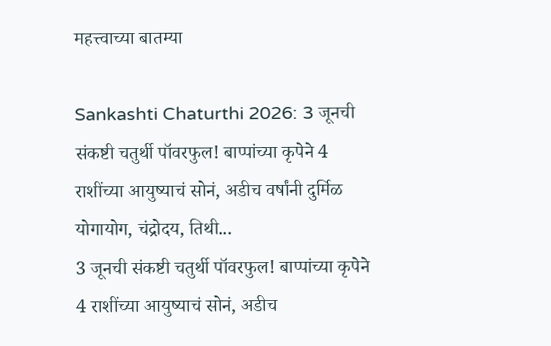महत्त्वाच्या बातम्या

Sankashti Chaturthi 2026: 3 जूनची संकष्टी चतुर्थी पॉवरफुल! बाप्पांच्या कृपेने 4 राशींच्या आयुष्याचं सोनं, अडीच वर्षांनी दुर्मिळ योगायोग, चंद्रोदय, तिथी...
3 जूनची संकष्टी चतुर्थी पॉवरफुल! बाप्पांच्या कृपेने 4 राशींच्या आयुष्याचं सोनं, अडीच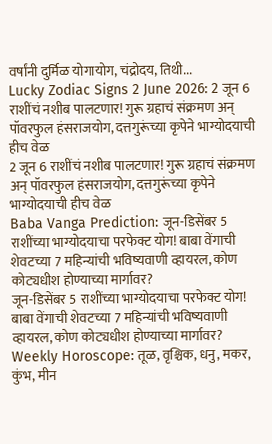वर्षांनी दुर्मिळ योगायोग, चंद्रोदय, तिथी...
Lucky Zodiac Signs 2 June 2026: 2 जून 6 राशींचं नशीब पालटणार! गुरू ग्रहाचं संक्रमण अन् पॉवरफुल हंसराजयोग, दत्तगुरूंच्या कृपेने भाग्योदयाची हीच वेळ
2 जून 6 राशींचं नशीब पालटणार! गुरू ग्रहाचं संक्रमण अन् पॉवरफुल हंसराजयोग, दत्तगुरूंच्या कृपेने भाग्योदयाची हीच वेळ
Baba Vanga Prediction: जून-डिसेंबर 5 राशींच्या भाग्योदयाचा परफेक्ट योग! बाबा वेंगाची शेवटच्या 7 महिन्यांची भविष्यवाणी व्हायरल, कोण कोट्यधीश होण्याच्या मार्गावर?
जून-डिसेंबर 5 राशींच्या भाग्योदयाचा परफेक्ट योग! बाबा वेंगाची शेवटच्या 7 महिन्यांची भविष्यवाणी व्हायरल, कोण कोट्यधीश होण्याच्या मार्गावर?
Weekly Horoscope: तूळ, वृश्चिक, धनु, मकर, कुंभ, मीन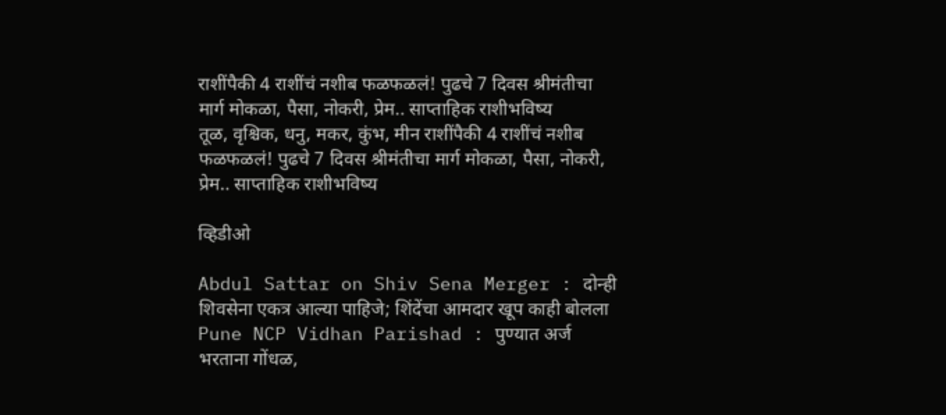राशींपैकी 4 राशींचं नशीब फळफळलं! पुढचे 7 दिवस श्रीमंतीचा मार्ग मोकळा, पैसा, नोकरी, प्रेम.. साप्ताहिक राशीभविष्य
तूळ, वृश्चिक, धनु, मकर, कुंभ, मीन राशींपैकी 4 राशींचं नशीब फळफळलं! पुढचे 7 दिवस श्रीमंतीचा मार्ग मोकळा, पैसा, नोकरी, प्रेम.. साप्ताहिक राशीभविष्य

व्हिडीओ

Abdul Sattar on Shiv Sena Merger : दोन्ही शिवसेना एकत्र आल्या पाहिजे; शिंदेंचा आमदार खूप काही बोलला
Pune NCP Vidhan Parishad : पुण्यात अर्ज भरताना गोंधळ,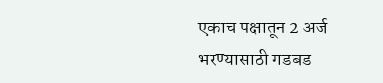एकाच पक्षातून 2 अर्ज भरण्यासाठी गडबड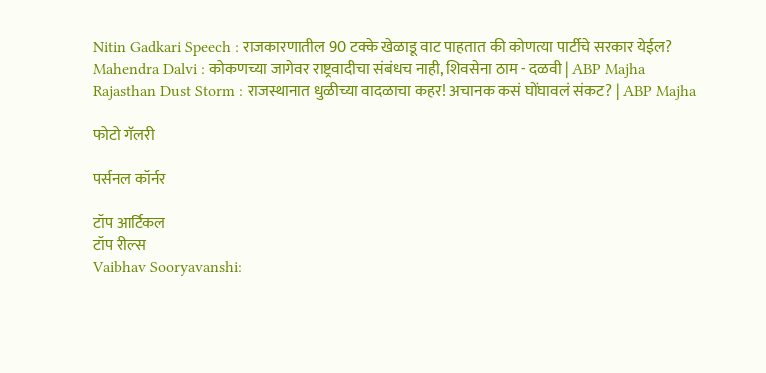Nitin Gadkari Speech : राजकारणातील 90 टक्के खेळाडू वाट पाहतात की कोणत्या पार्टीचे सरकार येईल?
Mahendra Dalvi : कोकणच्या जागेवर राष्ट्रवादीचा संबंधच नाही, शिवसेना ठाम - दळवी | ABP Majha
Rajasthan Dust Storm : राजस्थानात धुळीच्या वादळाचा कहर! अचानक कसं घोंघावलं संकट? | ABP Majha

फोटो गॅलरी

पर्सनल कॉर्नर

टॉप आर्टिकल
टॉप रील्स
Vaibhav Sooryavanshi: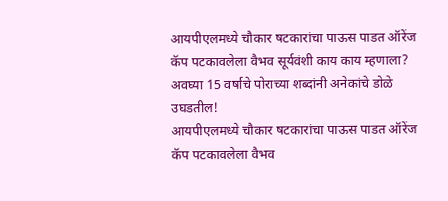आयपीएलमध्ये चौकार षटकारांचा पाऊस पाडत ऑरेंज कॅप पटकावलेला वैभव सूर्यवंशी काय काय म्हणाला? अवघ्या 15 वर्षाचे पोराच्या शब्दांनी अनेकांचे डोळे उघडतील!
आयपीएलमध्ये चौकार षटकारांचा पाऊस पाडत ऑरेंज कॅप पटकावलेला वैभव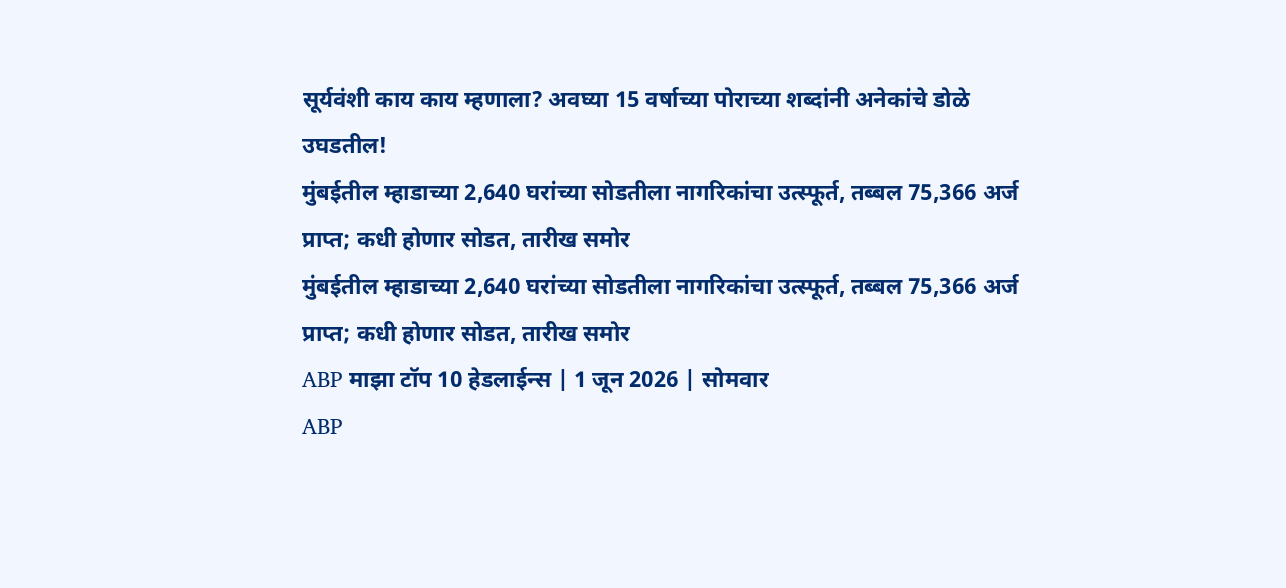सूर्यवंशी काय काय म्हणाला? अवघ्या 15 वर्षाच्या पोराच्या शब्दांनी अनेकांचे डोळे उघडतील!
मुंबईतील म्हाडाच्या 2,640 घरांच्या सोडतीला नागरिकांचा उत्स्फूर्त, तब्बल 75,366 अर्ज प्राप्त; कधी होणार सोडत, तारीख समोर
मुंबईतील म्हाडाच्या 2,640 घरांच्या सोडतीला नागरिकांचा उत्स्फूर्त, तब्बल 75,366 अर्ज प्राप्त; कधी होणार सोडत, तारीख समोर
ABP माझा टॉप 10 हेडलाईन्स | 1 जून 2026 | सोमवार
ABP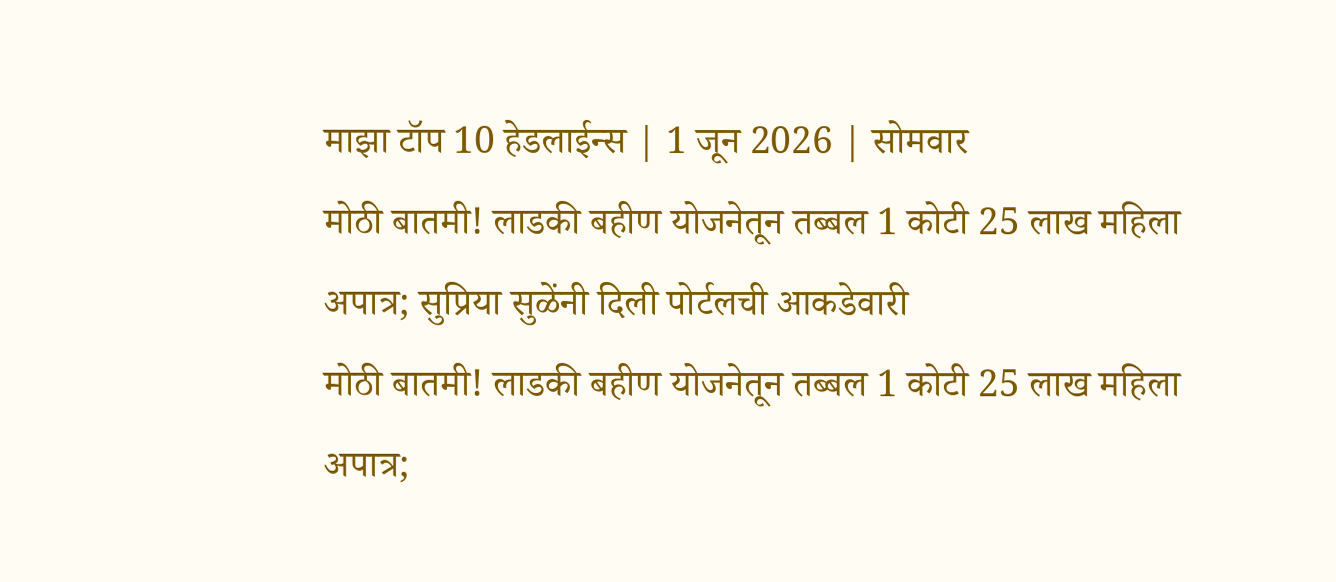माझा टॉप 10 हेडलाईन्स | 1 जून 2026 | सोमवार
मोठी बातमी! लाडकी बहीण योजनेतून तब्बल 1 कोटी 25 लाख महिला अपात्र; सुप्रिया सुळेंनी दिली पोर्टलची आकडेवारी
मोठी बातमी! लाडकी बहीण योजनेतून तब्बल 1 कोटी 25 लाख महिला अपात्र;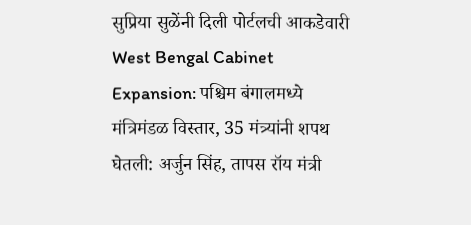सुप्रिया सुळेंनी दिली पोर्टलची आकडेवारी
West Bengal Cabinet Expansion: पश्चिम बंगालमध्ये मंत्रिमंडळ विस्तार, 35 मंत्र्यांनी शपथ घेतली: अर्जुन सिंह, तापस रॉय मंत्री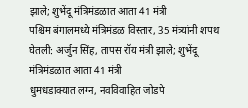झाले; शुभेंदू मंत्रिमंडळात आता 41 मंत्री
पश्चिम बंगालमध्ये मंत्रिमंडळ विस्तार, 35 मंत्र्यांनी शपथ घेतली: अर्जुन सिंह, तापस रॉय मंत्री झाले; शुभेंदू मंत्रिमंडळात आता 41 मंत्री
धुमधडाक्यात लग्न, नवविवाहित जोडपे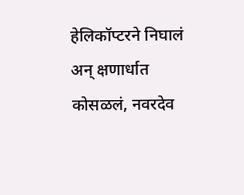हेलिकॉप्टरने निघालं अन् क्षणार्धात कोसळलं, नवरदेव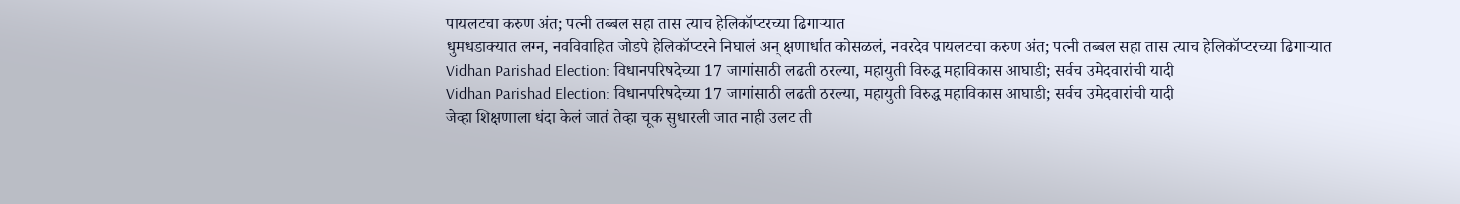पायलटचा करुण अंत; पत्नी तब्बल सहा तास त्याच हेलिकॉप्टरच्या ढिगाऱ्यात
धुमधडाक्यात लग्न, नवविवाहित जोडपे हेलिकॉप्टरने निघालं अन् क्षणार्धात कोसळलं, नवरदेव पायलटचा करुण अंत; पत्नी तब्बल सहा तास त्याच हेलिकॉप्टरच्या ढिगाऱ्यात
Vidhan Parishad Election: विधानपरिषदेच्या 17 जागांसाठी लढती ठरल्या, महायुती विरुद्ध महाविकास आघाडी; सर्वच उमेदवारांची यादी
Vidhan Parishad Election: विधानपरिषदेच्या 17 जागांसाठी लढती ठरल्या, महायुती विरुद्ध महाविकास आघाडी; सर्वच उमेदवारांची यादी
जेव्हा शिक्षणाला धंदा केलं जातं तेव्हा चूक सुधारली जात नाही उलट ती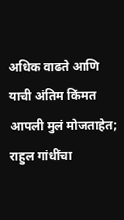अधिक वाढते आणि याची अंतिम किंमत आपली मुलं मोजताहेत; राहुल गांधींचा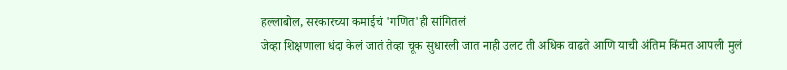हल्लाबोल, सरकारच्या कमाईचं 'गणित'ही सांगितलं
जेव्हा शिक्षणाला धंदा केलं जातं तेव्हा चूक सुधारली जात नाही उलट ती अधिक वाढते आणि याची अंतिम किंमत आपली मुलं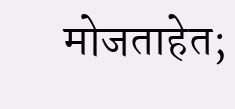मोजताहेत;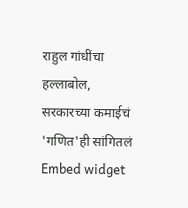राहुल गांधींचा हल्लाबोल, सरकारच्या कमाईचं 'गणित'ही सांगितलं
Embed widget